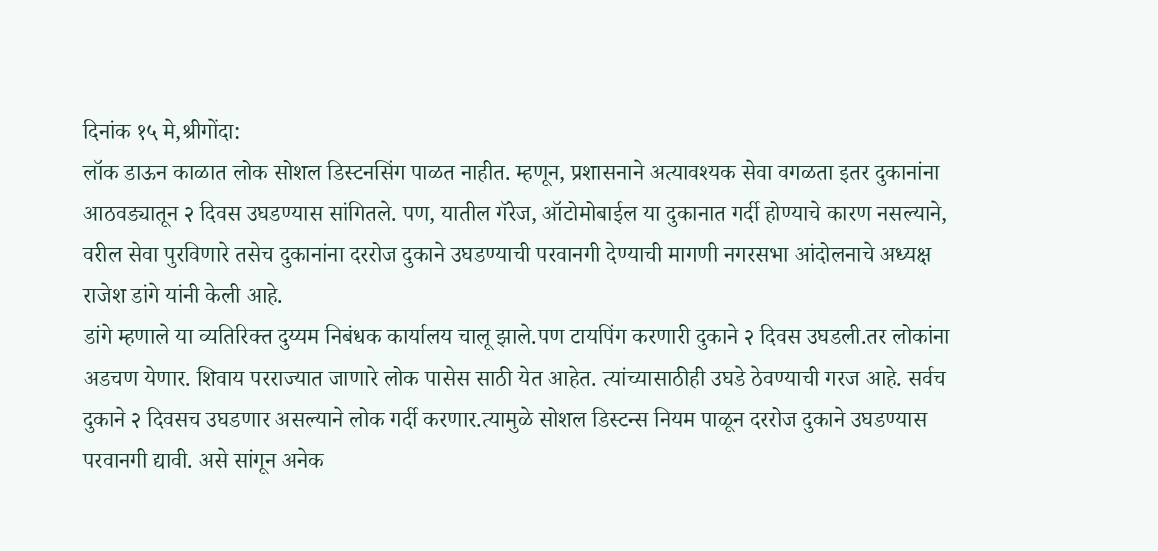दिनांक १५ मे,श्रीगोंदा:
लॉक डाऊन काळात लोक सोशल डिस्टनसिंग पाळत नाहीत. म्हणून, प्रशासनाने अत्यावश्यक सेवा वगळता इतर दुकानांना आठवड्यातून २ दिवस उघडण्यास सांगितले. पण, यातील गॅरेज, ऑटोमोबाईल या दुकानात गर्दी होण्याचे कारण नसल्याने, वरील सेवा पुरविणारे तसेच दुकानांना दररोज दुकाने उघडण्याची परवानगी देण्याची मागणी नगरसभा आंदोलनाचे अध्यक्ष राजेश डांगे यांनी केली आहे.
डांगे म्हणाले या व्यतिरिक्त दुय्यम निबंधक कार्यालय चालू झाले.पण टायपिंग करणारी दुकाने २ दिवस उघडली.तर लोकांना अडचण येणार. शिवाय परराज्यात जाणारे लोक पासेस साठी येत आहेत. त्यांच्यासाठीही उघडे ठेवण्याची गरज आहे. सर्वच दुकाने २ दिवसच उघडणार असल्याने लोक गर्दी करणार.त्यामुळे सोशल डिस्टन्स नियम पाळून दररोज दुकाने उघडण्यास परवानगी द्यावी. असे सांगून अनेक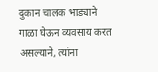दुकान चालक भाड्याने गाळा घेऊन व्यवसाय करत असल्याने, त्यांना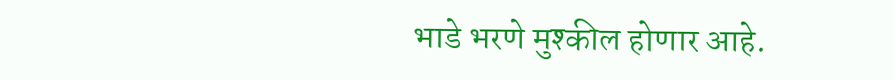भाडे भरणे मुश्कील होणार आहे.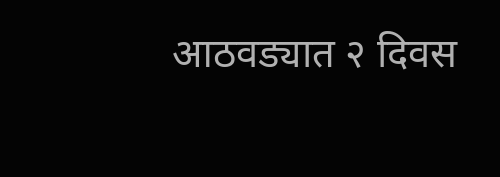आठवड्यात २ दिवस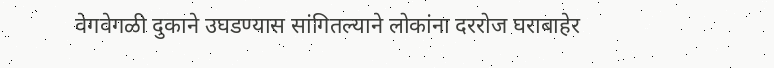वेगवेगळी दुकाने उघडण्यास सांगितल्याने लोकांना दररोज घराबाहेर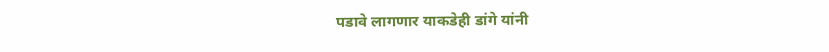पडावे लागणार याकडेही डांगे यांनी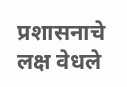प्रशासनाचे लक्ष वेधले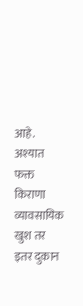आहे. अश्यात फक्त किराणा व्यावसायिक खुश तर इतर दुकान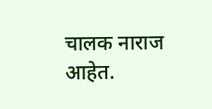चालक नाराज आहेत.